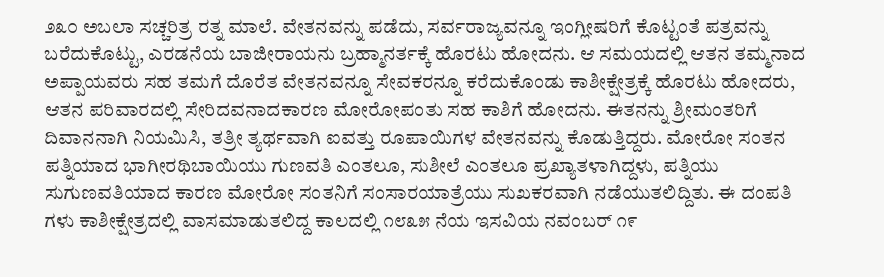೨೩೦ ಅಬಲಾ ಸಚ್ಚರಿತ್ರ ರತ್ನ ಮಾಲೆ. ವೇತನವನ್ನು ಪಡೆದು, ಸರ್ವರಾಜ್ಯವನ್ನೂ ಇಂಗ್ಲೀಷರಿಗೆ ಕೊಟ್ಟಂತೆ ಪತ್ರವನ್ನು ಬರೆದುಕೊಟ್ಟು, ಎರಡನೆಯ ಬಾಜೀರಾಯನು ಬ್ರಹ್ಮಾನರ್ತಕ್ಕೆ ಹೊರಟು ಹೋದನು. ಆ ಸಮಯದಲ್ಲಿ ಆತನ ತಮ್ಮನಾದ ಅಪ್ಪಾಯವರು ಸಹ ತಮಗೆ ದೊರೆತ ವೇತನವನ್ನೂ ಸೇವಕರನ್ನೂ ಕರೆದುಕೊಂಡು ಕಾಶೀಕ್ಷೇತ್ರಕ್ಕೆ ಹೊರಟು ಹೋದರು, ಆತನ ಪರಿವಾರದಲ್ಲಿ ಸೇರಿದವನಾದಕಾರಣ ಮೋರೋಪಂತು ಸಹ ಕಾಶಿಗೆ ಹೋದನು. ಈತನನ್ನು ಶ್ರೀಮಂತರಿಗೆ ದಿವಾನನಾಗಿ ನಿಯಮಿಸಿ, ತತ್ರೀ ತ್ಯರ್ಥವಾಗಿ ಐವತ್ತು ರೂಪಾಯಿಗಳ ವೇತನವನ್ನು ಕೊಡುತ್ತಿದ್ದರು. ಮೋರೋ ಸಂತನ ಪತ್ನಿಯಾದ ಭಾಗೀರಥಿಬಾಯಿಯು ಗುಣವತಿ ಎಂತಲೂ, ಸುಶೀಲೆ ಎಂತಲೂ ಪ್ರಖ್ಯಾತಳಾಗಿದ್ದಳು, ಪತ್ನಿಯು ಸುಗುಣವತಿಯಾದ ಕಾರಣ ಮೋರೋ ಸಂತನಿಗೆ ಸಂಸಾರಯಾತ್ರೆಯು ಸುಖಕರವಾಗಿ ನಡೆಯುತಲಿದ್ದಿತು. ಈ ದಂಪತಿ ಗಳು ಕಾಶೀಕ್ಷೇತ್ರದಲ್ಲಿ ವಾಸಮಾಡುತಲಿದ್ದ ಕಾಲದಲ್ಲಿ ೧೮೩೫ ನೆಯ ಇಸವಿಯ ನವಂಬರ್ ೧೯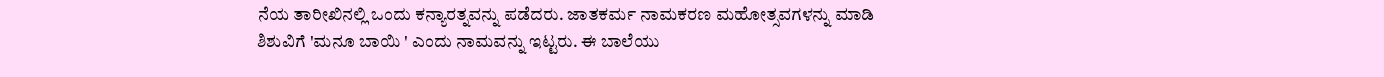ನೆಯ ತಾರೀಖಿನಲ್ಲಿ ಒಂದು ಕನ್ಯಾರತ್ನವನ್ನು ಪಡೆದರು. ಜಾತಕರ್ಮ ನಾಮಕರಣ ಮಹೋತ್ಸವಗಳನ್ನು ಮಾಡಿ ಶಿಶುವಿಗೆ 'ಮನೂ ಬಾಯಿ ' ಎಂದು ನಾಮವನ್ನು ಇಟ್ಟರು. ಈ ಬಾಲೆಯು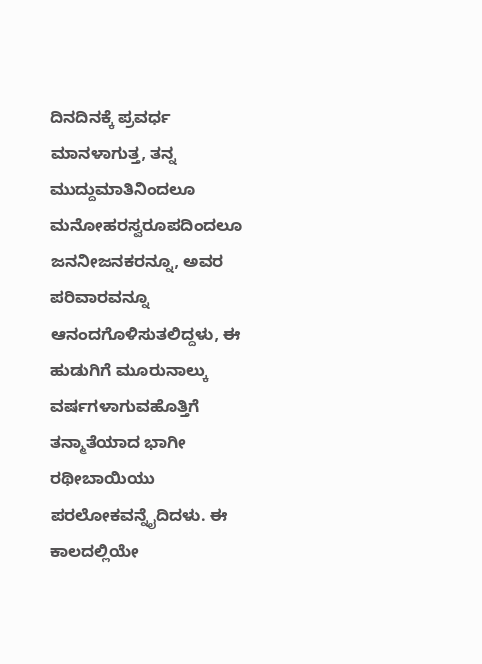ದಿನದಿನಕ್ಕೆ ಪ್ರವರ್ಧ ಮಾನಳಾಗುತ್ತ, ತನ್ನ ಮುದ್ದುಮಾತಿನಿಂದಲೂ ಮನೋಹರಸ್ವರೂಪದಿಂದಲೂ ಜನನೀಜನಕರನ್ನೂ, ಅವರ ಪರಿವಾರವನ್ನೂ ಆನಂದಗೊಳಿಸುತಲಿದ್ದಳು, ಈ ಹುಡುಗಿಗೆ ಮೂರುನಾಲ್ಕು ವರ್ಷಗಳಾಗುವಹೊತ್ತಿಗೆ ತನ್ಮಾತೆಯಾದ ಭಾಗೀ ರಥೀಬಾಯಿಯು ಪರಲೋಕವನ್ನೈದಿದಳು. ಈ ಕಾಲದಲ್ಲಿಯೇ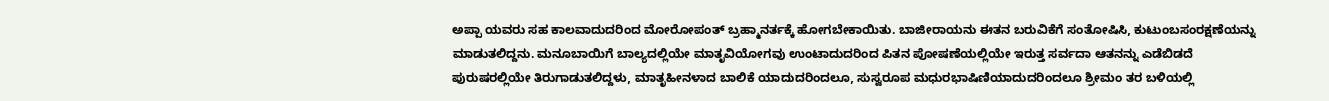ಅಪ್ಪಾ ಯವರು ಸಹ ಕಾಲವಾದುದರಿಂದ ಮೋರೋಪಂತ್ ಬ್ರಹ್ಮಾನರ್ತಕ್ಕೆ ಹೋಗಬೇಕಾಯಿತು. ಬಾಜೀರಾಯನು ಈತನ ಬರುವಿಕೆಗೆ ಸಂತೋಷಿಸಿ, ಕುಟುಂಬಸಂರಕ್ಷಣೆಯನ್ನು ಮಾಡುತಲಿದ್ದನು. ಮನೂಬಾಯಿಗೆ ಬಾಲ್ಯದಲ್ಲಿಯೇ ಮಾತೃವಿಯೋಗವು ಉಂಟಾದುದರಿಂದ ಪಿತನ ಪೋಷಣೆಯಲ್ಲಿಯೇ ಇರುತ್ತ ಸರ್ವದಾ ಆತನನ್ನು ಎಡೆಬಿಡದೆ ಪುರುಷರಲ್ಲಿಯೇ ತಿರುಗಾಡುತಲಿದ್ದಳು, ಮಾತೃಹೀನಳಾದ ಬಾಲಿಕೆ ಯಾದುದರಿಂದಲೂ, ಸುಸ್ವರೂಪ ಮಧುರಭಾಷಿಣಿಯಾದುದರಿಂದಲೂ ಶ್ರೀಮಂ ತರ ಬಳಿಯಲ್ಲಿ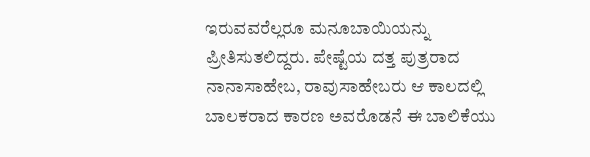ಇರುವವರೆಲ್ಲರೂ ಮನೂಬಾಯಿಯನ್ನು ಪ್ರೀತಿಸುತಲಿದ್ದರು. ಪೇಷ್ಟೆಯ ದತ್ತ ಪುತ್ರರಾದ ನಾನಾಸಾಹೇಬ, ರಾವುಸಾಹೇಬರು ಆ ಕಾಲದಲ್ಲಿ ಬಾಲಕರಾದ ಕಾರಣ ಅವರೊಡನೆ ಈ ಬಾಲಿಕೆಯು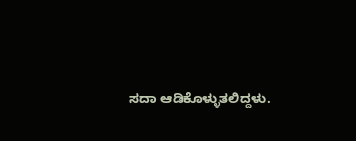ಸದಾ ಆಡಿಕೊಳ್ಳುತಲಿದ್ದಳು.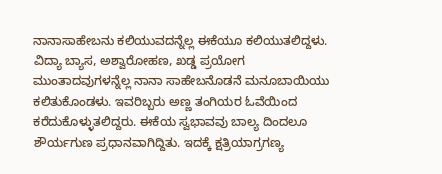ನಾನಾಸಾಹೇಬನು ಕಲಿಯುವದನ್ನೆಲ್ಲ ಈಕೆಯೂ ಕಲಿಯುತಲಿದ್ದಳು. ವಿದ್ಯಾ ಬ್ಯಾಸ, ಅಶ್ವಾರೋಹಣ, ಖಡ್ಡ ಪ್ರಯೋಗ ಮುಂತಾದವುಗಳನ್ನೆಲ್ಲ ನಾನಾ ಸಾಹೇಬನೊಡನೆ ಮನೂಬಾಯಿಯು ಕಲಿತುಕೊಂಡಳು. ಇವರಿಬ್ಬರು ಅಣ್ಣ ತಂಗಿಯರ ಓವೆಯಿಂದ ಕರೆದುಕೊಳ್ಳುತಲಿದ್ದರು. ಈಕೆಯ ಸ್ವಭಾವವು ಬಾಲ್ಯ ದಿಂದಲೂ ಶೌರ್ಯಗುಣ ಪ್ರಧಾನವಾಗಿದ್ದಿತು. ಇದಕ್ಕೆ ಕ್ಷತ್ರಿಯಾಗ್ರಗಣ್ಯ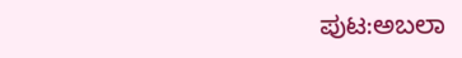ಪುಟ:ಅಬಲಾ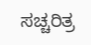ಸಚ್ಚರಿತ್ರ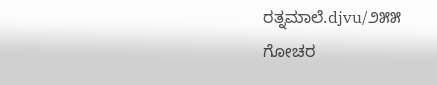ರತ್ನಮಾಲೆ.djvu/೨೫೫
ಗೋಚರ